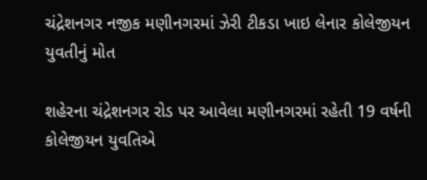ચંદ્રેશનગર નજીક મણીનગરમાં ઝેરી ટીકડા ખાઇ લેનાર કોલેજીયન યુવતીનું મોત

શહેરના ચંદ્રેશનગર રોડ પર આવેલા મણીનગરમાં રહેતી 19 વર્ષની કોલેજીયન યુવતિએ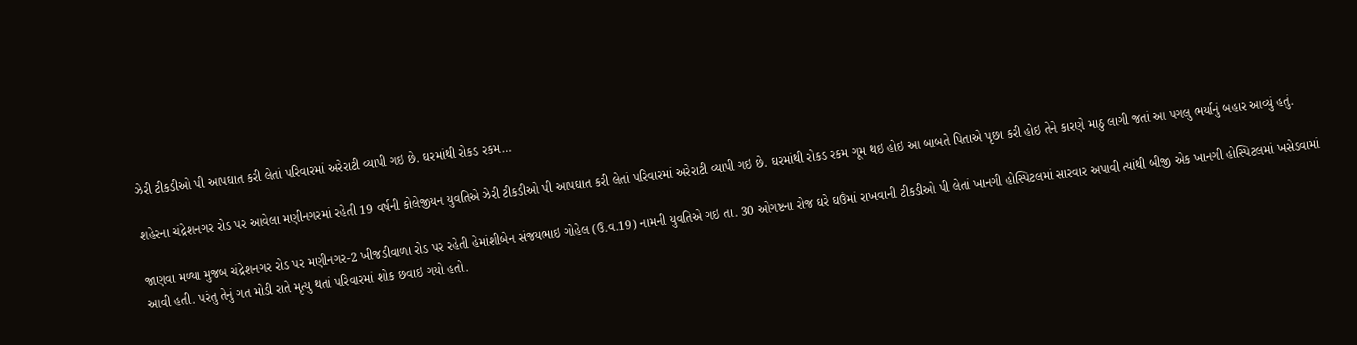ઝેરી ટીકડીઓ પી આપઘાત કરી લેતાં પરિવારમાં અરેરાટી વ્યાપી ગઇ છે. ઘરમાંથી રોકડ રકમ…

શહેરના ચંદ્રેશનગર રોડ પર આવેલા મણીનગરમાં રહેતી 19 વર્ષની કોલેજીયન યુવતિએ ઝેરી ટીકડીઓ પી આપઘાત કરી લેતાં પરિવારમાં અરેરાટી વ્યાપી ગઇ છે. ઘરમાંથી રોકડ રકમ ગૂમ થઇ હોઇ આ બાબતે પિતાએ પૃછા કરી હોઇ તેને કારણે માઠુ લાગી જતાં આ પગલુ ભર્યાનું બહાર આવ્યું હતું.

જાણવા મળ્યા મુજબ ચંદ્રેશનગર રોડ પર મણીનગર-2 ખીજડીવાળા રોડ પર રહેતી હેમાંશીબેન સંજયભાઇ ગોહેલ (ઉ.વ.19) નામની યુવતિએ ગઇ તા. 30 ઓગષ્ટના રોજ ઘરે ઘઉંમાં રાખવાની ટીકડીઓ પી લેતાં ખાનગી હોસ્પિટલમાં સારવાર અપાવી ત્યાંથી બીજી એક ખાનગી હોસ્પિટલમાં ખસેડવામાં આવી હતી. પરંતુ તેનું ગત મોડી રાતે મૃત્યુ થતાં પરિવારમાં શોક છવાઇ ગયો હતો.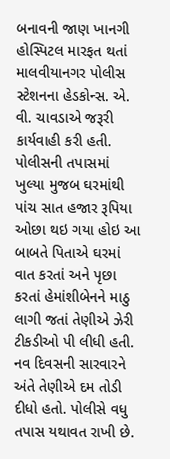બનાવની જાણ ખાનગી હોસ્પિટલ મારફત થતાં માલવીયાનગર પોલીસ સ્ટેશનના હેડકોન્સ. એ. વી. ચાવડાએ જરૂરી કાર્યવાહી કરી હતી. પોલીસની તપાસમાં ખુલ્યા મુજબ ઘરમાંથી પાંચ સાત હજાર રૂપિયા ઓછા થઇ ગયા હોઇ આ બાબતે પિતાએ ઘરમાં વાત કરતાં અને પૃછા કરતાં હેમાંશીબેનને માઠુ લાગી જતાં તેણીએ ઝેરી ટીકડીઓ પી લીધી હતી. નવ દિવસની સારવારને અંતે તેણીએ દમ તોડી દીધો હતો. પોલીસે વધુ તપાસ યથાવત રાખી છે.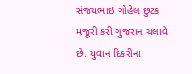સંજયભાઇ ગોહેલ છુટક મજૂરી કરી ગુજરાન ચલાવે છે. યુવાન દિકરીના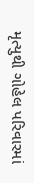મૃત્યુથી ગોહેલ પરિવારમાં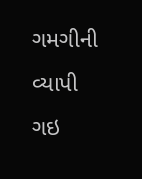ગમગીની વ્યાપી ગઇ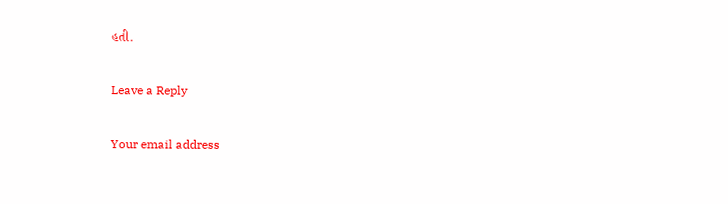હતી.

Leave a Reply

Your email address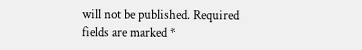will not be published. Required fields are marked *